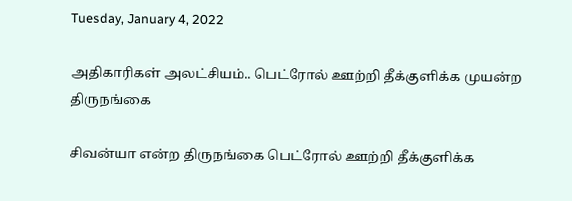Tuesday, January 4, 2022

அதிகாரிகள் அலட்சியம்.. பெட்ரோல் ஊற்றி தீக்குளிக்க முயன்ற திருநங்கை

சிவன்யா என்ற திருநங்கை பெட்ரோல் ஊற்றி தீக்குளிக்க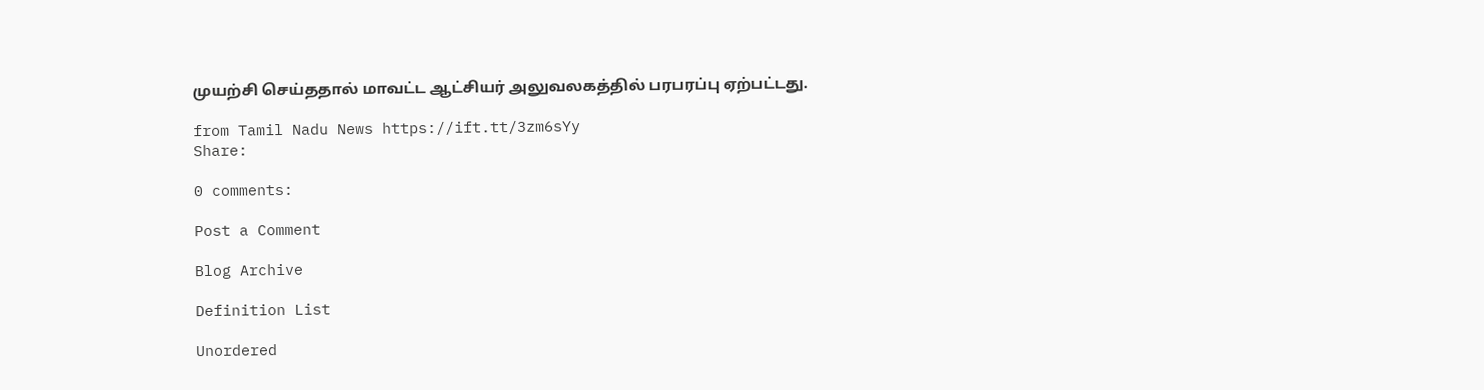முயற்சி செய்ததால் மாவட்ட ஆட்சியர் அலுவலகத்தில் பரபரப்பு ஏற்பட்டது.

from Tamil Nadu News https://ift.tt/3zm6sYy
Share:

0 comments:

Post a Comment

Blog Archive

Definition List

Unordered